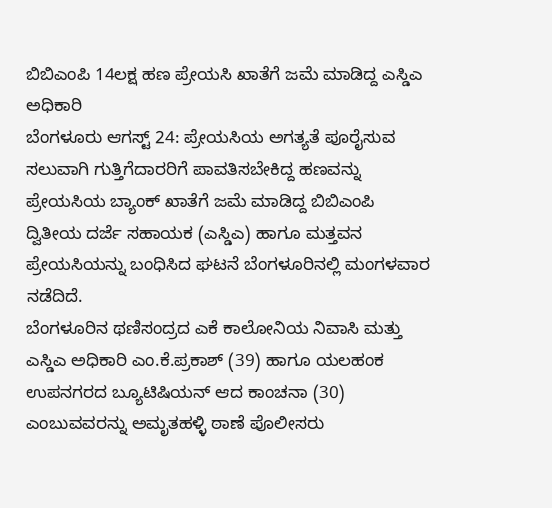ಬಿಬಿಎಂಪಿ 14ಲಕ್ಷ ಹಣ ಪ್ರೇಯಸಿ ಖಾತೆಗೆ ಜಮೆ ಮಾಡಿದ್ದ ಎಸ್ಡಿಎ ಅಧಿಕಾರಿ
ಬೆಂಗಳೂರು ಆಗಸ್ಟ್ 24: ಪ್ರೇಯಸಿಯ ಅಗತ್ಯತೆ ಪೂರೈಸುವ ಸಲುವಾಗಿ ಗುತ್ತಿಗೆದಾರರಿಗೆ ಪಾವತಿಸಬೇಕಿದ್ದ ಹಣವನ್ನು ಪ್ರೇಯಸಿಯ ಬ್ಯಾಂಕ್ ಖಾತೆಗೆ ಜಮೆ ಮಾಡಿದ್ದ ಬಿಬಿಎಂಪಿ ದ್ವಿತೀಯ ದರ್ಜೆ ಸಹಾಯಕ (ಎಸ್ಡಿಎ) ಹಾಗೂ ಮತ್ತವನ ಪ್ರೇಯಸಿಯನ್ನು ಬಂಧಿಸಿದ ಘಟನೆ ಬೆಂಗಳೂರಿನಲ್ಲಿ ಮಂಗಳವಾರ ನಡೆದಿದೆ.
ಬೆಂಗಳೂರಿನ ಥಣಿಸಂದ್ರದ ಎಕೆ ಕಾಲೋನಿಯ ನಿವಾಸಿ ಮತ್ತು ಎಸ್ಡಿಎ ಅಧಿಕಾರಿ ಎಂ.ಕೆ.ಪ್ರಕಾಶ್ (39) ಹಾಗೂ ಯಲಹಂಕ ಉಪನಗರದ ಬ್ಯೂಟಿಷಿಯನ್ ಆದ ಕಾಂಚನಾ (30) ಎಂಬುವವರನ್ನು ಅಮೃತಹಳ್ಳಿ ಠಾಣೆ ಪೊಲೀಸರು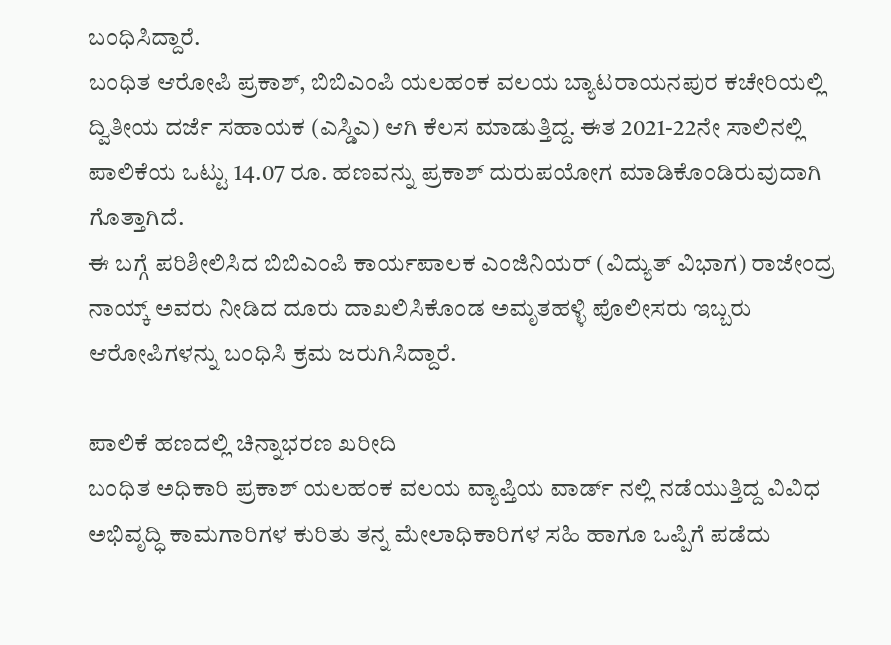ಬಂಧಿಸಿದ್ದಾರೆ.
ಬಂಧಿತ ಆರೋಪಿ ಪ್ರಕಾಶ್, ಬಿಬಿಎಂಪಿ ಯಲಹಂಕ ವಲಯ ಬ್ಯಾಟರಾಯನಪುರ ಕಚೇರಿಯಲ್ಲಿ ದ್ವಿತೀಯ ದರ್ಜೆ ಸಹಾಯಕ (ಎಸ್ಡಿಎ) ಆಗಿ ಕೆಲಸ ಮಾಡುತ್ತಿದ್ದ. ಈತ 2021-22ನೇ ಸಾಲಿನಲ್ಲಿ ಪಾಲಿಕೆಯ ಒಟ್ಟು 14.07 ರೂ. ಹಣವನ್ನು ಪ್ರಕಾಶ್ ದುರುಪಯೋಗ ಮಾಡಿಕೊಂಡಿರುವುದಾಗಿ ಗೊತ್ತಾಗಿದೆ.
ಈ ಬಗ್ಗೆ ಪರಿಶೀಲಿಸಿದ ಬಿಬಿಎಂಪಿ ಕಾರ್ಯಪಾಲಕ ಎಂಜಿನಿಯರ್ (ವಿದ್ಯುತ್ ವಿಭಾಗ) ರಾಜೇಂದ್ರ ನಾಯ್ಕ್ ಅವರು ನೀಡಿದ ದೂರು ದಾಖಲಿಸಿಕೊಂಡ ಅಮೃತಹಳ್ಳಿ ಪೊಲೀಸರು ಇಬ್ಬರು ಆರೋಪಿಗಳನ್ನು ಬಂಧಿಸಿ ಕ್ರಮ ಜರುಗಿಸಿದ್ದಾರೆ.

ಪಾಲಿಕೆ ಹಣದಲ್ಲಿ ಚಿನ್ನಾಭರಣ ಖರೀದಿ
ಬಂಧಿತ ಅಧಿಕಾರಿ ಪ್ರಕಾಶ್ ಯಲಹಂಕ ವಲಯ ವ್ಯಾಪ್ತಿಯ ವಾರ್ಡ್ ನಲ್ಲಿ ನಡೆಯುತ್ತಿದ್ದ ವಿವಿಧ ಅಭಿವೃದ್ಧಿ ಕಾಮಗಾರಿಗಳ ಕುರಿತು ತನ್ನ ಮೇಲಾಧಿಕಾರಿಗಳ ಸಹಿ ಹಾಗೂ ಒಪ್ಪಿಗೆ ಪಡೆದು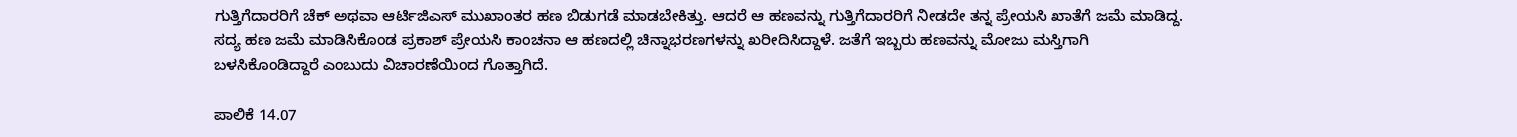ಗುತ್ತಿಗೆದಾರರಿಗೆ ಚೆಕ್ ಅಥವಾ ಆರ್ಟಿಜಿಎಸ್ ಮುಖಾಂತರ ಹಣ ಬಿಡುಗಡೆ ಮಾಡಬೇಕಿತ್ತು. ಆದರೆ ಆ ಹಣವನ್ನು ಗುತ್ತಿಗೆದಾರರಿಗೆ ನೀಡದೇ ತನ್ನ ಪ್ರೇಯಸಿ ಖಾತೆಗೆ ಜಮೆ ಮಾಡಿದ್ದ. ಸದ್ಯ ಹಣ ಜಮೆ ಮಾಡಿಸಿಕೊಂಡ ಪ್ರಕಾಶ್ ಪ್ರೇಯಸಿ ಕಾಂಚನಾ ಆ ಹಣದಲ್ಲಿ ಚಿನ್ನಾಭರಣಗಳನ್ನು ಖರೀದಿಸಿದ್ದಾಳೆ. ಜತೆಗೆ ಇಬ್ಬರು ಹಣವನ್ನು ಮೋಜು ಮಸ್ತಿಗಾಗಿ ಬಳಸಿಕೊಂಡಿದ್ದಾರೆ ಎಂಬುದು ವಿಚಾರಣೆಯಿಂದ ಗೊತ್ತಾಗಿದೆ.

ಪಾಲಿಕೆ 14.07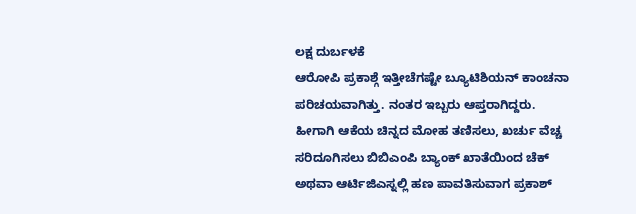ಲಕ್ಷ ದುರ್ಬಳಕೆ
ಆರೋಪಿ ಪ್ರಕಾಶ್ಗೆ ಇತ್ತೀಚೆಗಷ್ಟೇ ಬ್ಯೂಟಿಶಿಯನ್ ಕಾಂಚನಾ ಪರಿಚಯವಾಗಿತ್ತು. ನಂತರ ಇಬ್ಬರು ಆಪ್ತರಾಗಿದ್ದರು. ಹೀಗಾಗಿ ಆಕೆಯ ಚಿನ್ನದ ಮೋಹ ತಣಿಸಲು, ಖರ್ಚು ವೆಚ್ಚ ಸರಿದೂಗಿಸಲು ಬಿಬಿಎಂಪಿ ಬ್ಯಾಂಕ್ ಖಾತೆಯಿಂದ ಚೆಕ್ ಅಥವಾ ಆರ್ಟಿಜಿಎಸ್ನಲ್ಲಿ ಹಣ ಪಾವತಿಸುವಾಗ ಪ್ರಕಾಶ್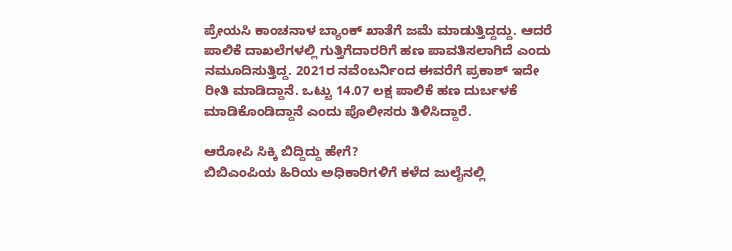ಪ್ರೇಯಸಿ ಕಾಂಚನಾಳ ಬ್ಯಾಂಕ್ ಖಾತೆಗೆ ಜಮೆ ಮಾಡುತ್ತಿದ್ದದ್ದು. ಆದರೆ ಪಾಲಿಕೆ ದಾಖಲೆಗಳಲ್ಲಿ ಗುತ್ತಿಗೆದಾರರಿಗೆ ಹಣ ಪಾವತಿಸಲಾಗಿದೆ ಎಂದು ನಮೂದಿಸುತ್ತಿದ್ದ. 2021ರ ನವೆಂಬರ್ನಿಂದ ಈವರೆಗೆ ಪ್ರಕಾಶ್ ಇದೇ ರೀತಿ ಮಾಡಿದ್ದಾನೆ. ಒಟ್ಟು 14.07 ಲಕ್ಷ ಪಾಲಿಕೆ ಹಣ ದುರ್ಬಳಕೆ ಮಾಡಿಕೊಂಡಿದ್ದಾನೆ ಎಂದು ಪೊಲೀಸರು ತಿಳಿಸಿದ್ದಾರೆ.

ಆರೋಪಿ ಸಿಕ್ಕಿ ಬಿದ್ದಿದ್ದು ಹೇಗೆ?
ಬಿಬಿಎಂಪಿಯ ಹಿರಿಯ ಅಧಿಕಾರಿಗಳಿಗೆ ಕಳೆದ ಜುಲೈನಲ್ಲಿ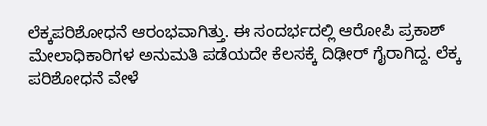ಲೆಕ್ಕಪರಿಶೋಧನೆ ಆರಂಭವಾಗಿತ್ತು. ಈ ಸಂದರ್ಭದಲ್ಲಿ ಆರೋಪಿ ಪ್ರಕಾಶ್ ಮೇಲಾಧಿಕಾರಿಗಳ ಅನುಮತಿ ಪಡೆಯದೇ ಕೆಲಸಕ್ಕೆ ದಿಢೀರ್ ಗೈರಾಗಿದ್ದ. ಲೆಕ್ಕ ಪರಿಶೋಧನೆ ವೇಳೆ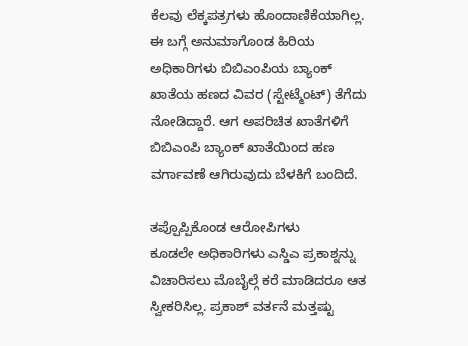ಕೆಲವು ಲೆಕ್ಕಪತ್ರಗಳು ಹೊಂದಾಣಿಕೆಯಾಗಿಲ್ಲ. ಈ ಬಗ್ಗೆ ಅನುಮಾಗೊಂಡ ಹಿರಿಯ ಅಧಿಕಾರಿಗಳು ಬಿಬಿಎಂಪಿಯ ಬ್ಯಾಂಕ್ ಖಾತೆಯ ಹಣದ ವಿವರ (ಸ್ಟೇಟ್ಮೆಂಟ್) ತೆಗೆದು ನೋಡಿದ್ದಾರೆ. ಆಗ ಅಪರಿಚಿತ ಖಾತೆಗಳಿಗೆ ಬಿಬಿಎಂಪಿ ಬ್ಯಾಂಕ್ ಖಾತೆಯಿಂದ ಹಣ ವರ್ಗಾವಣೆ ಆಗಿರುವುದು ಬೆಳಕಿಗೆ ಬಂದಿದೆ.

ತಪ್ಪೊಪ್ಪಿಕೊಂಡ ಆರೋಪಿಗಳು
ಕೂಡಲೇ ಅಧಿಕಾರಿಗಳು ಎಸ್ಡಿಎ ಪ್ರಕಾಶ್ನನ್ನು ವಿಚಾರಿಸಲು ಮೊಬೈಲ್ಗೆ ಕರೆ ಮಾಡಿದರೂ ಆತ ಸ್ವೀಕರಿಸಿಲ್ಲ. ಪ್ರಕಾಶ್ ವರ್ತನೆ ಮತ್ತಷ್ಟು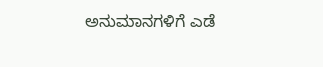ಅನುಮಾನಗಳಿಗೆ ಎಡೆ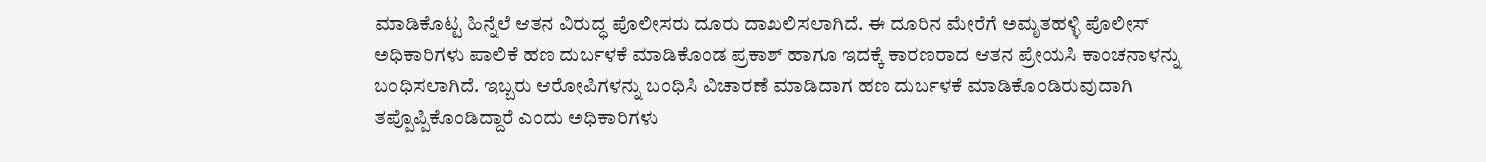ಮಾಡಿಕೊಟ್ಟ ಹಿನ್ನೆಲೆ ಆತನ ವಿರುದ್ಧ ಪೊಲೀಸರು ದೂರು ದಾಖಲಿಸಲಾಗಿದೆ. ಈ ದೂರಿನ ಮೇರೆಗೆ ಅಮೃತಹಳ್ಳಿ ಪೊಲೀಸ್ ಅಧಿಕಾರಿಗಳು ಪಾಲಿಕೆ ಹಣ ದುರ್ಬಳಕೆ ಮಾಡಿಕೊಂಡ ಪ್ರಕಾಶ್ ಹಾಗೂ ಇದಕ್ಕೆ ಕಾರಣರಾದ ಆತನ ಪ್ರೇಯಸಿ ಕಾಂಚನಾಳನ್ನು ಬಂಧಿಸಲಾಗಿದೆ. ಇಬ್ಬರು ಆರೋಪಿಗಳನ್ನು ಬಂಧಿಸಿ ವಿಚಾರಣೆ ಮಾಡಿದಾಗ ಹಣ ದುರ್ಬಳಕೆ ಮಾಡಿಕೊಂಡಿರುವುದಾಗಿ ತಪ್ಪೊಪ್ಪಿಕೊಂಡಿದ್ದಾರೆ ಎಂದು ಅಧಿಕಾರಿಗಳು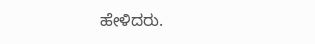ಹೇಳಿದರು.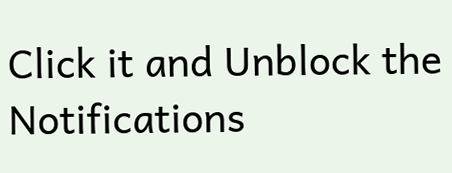Click it and Unblock the Notifications